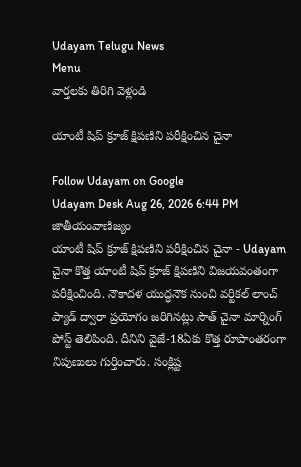Udayam Telugu News
Menu
వార్తలకు తిరిగి వెళ్లండి

యాంటీ షిప్‌ క్రూజ్‌ క్షిపణిని పరీక్షించిన చైనా

Follow Udayam on Google
Udayam Desk Aug 26, 2026 6:44 PM జాతీయంవాణిజ్యం
యాంటీ షిప్‌ క్రూజ్‌ క్షిపణిని పరీక్షించిన చైనా - Udayam
చైనా కొత్త యాంటీ షిప్‌ క్రూజ్‌ క్షిపణిని విజయవంతంగా పరీక్షించింది. నౌకాదళ యుద్ధనౌక నుంచి వర్టికల్‌ లాంచ్‌ ప్యాడ్‌ ద్వారా ప్రయోగం జరిగినట్లు సౌత్‌ చైనా మార్నింగ్‌ పోస్ట్‌ తెలిపింది. దీనిని వైజే-18ఏకు కొత్త రూపాంతరంగా నిపుణులు గుర్తించారు. సంక్లిష్ట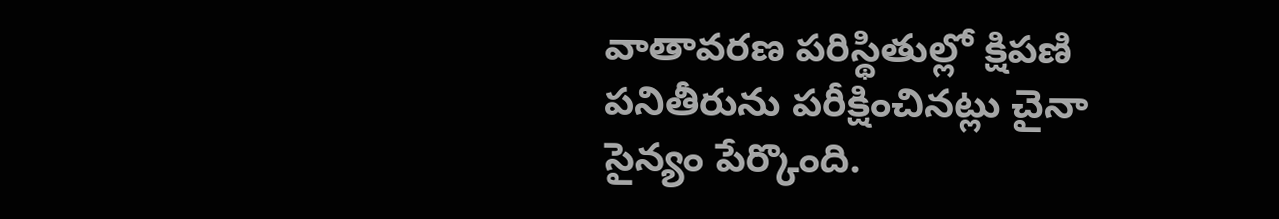వాతావరణ పరిస్థితుల్లో క్షిపణి పనితీరును పరీక్షించినట్లు చైనా సైన్యం పేర్కొంది.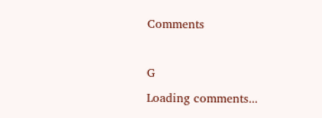Comments

G
Loading comments...